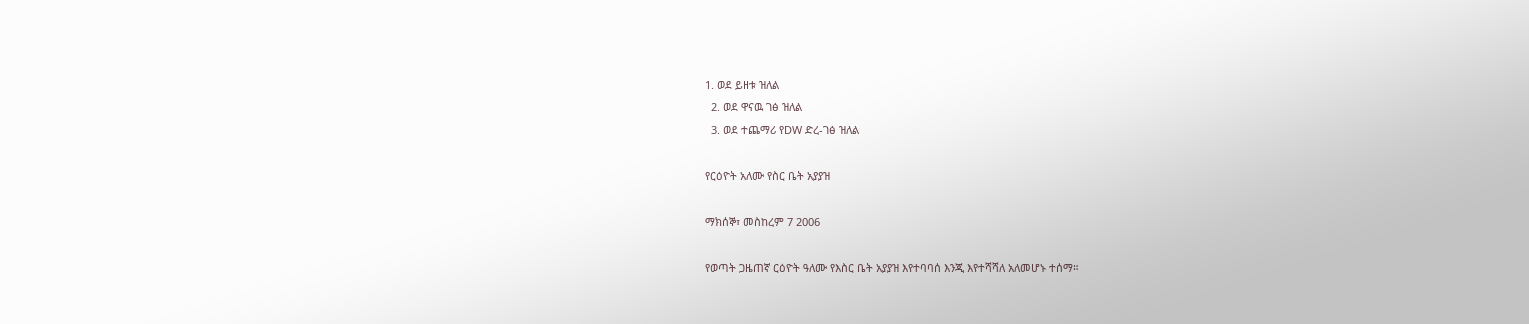1. ወደ ይዘቱ ዝለል
  2. ወደ ዋናዉ ገፅ ዝለል
  3. ወደ ተጨማሪ የDW ድረ-ገፅ ዝለል

የርዕዮት አለሙ የስር ቤት አያያዝ

ማክሰኞ፣ መስከረም 7 2006

የወጣት ጋዜጠኛ ርዕዮት ዓለሙ የእስር ቤት አያያዝ እየተባባሰ እንጂ እየተሻሻለ አለመሆኑ ተሰማ።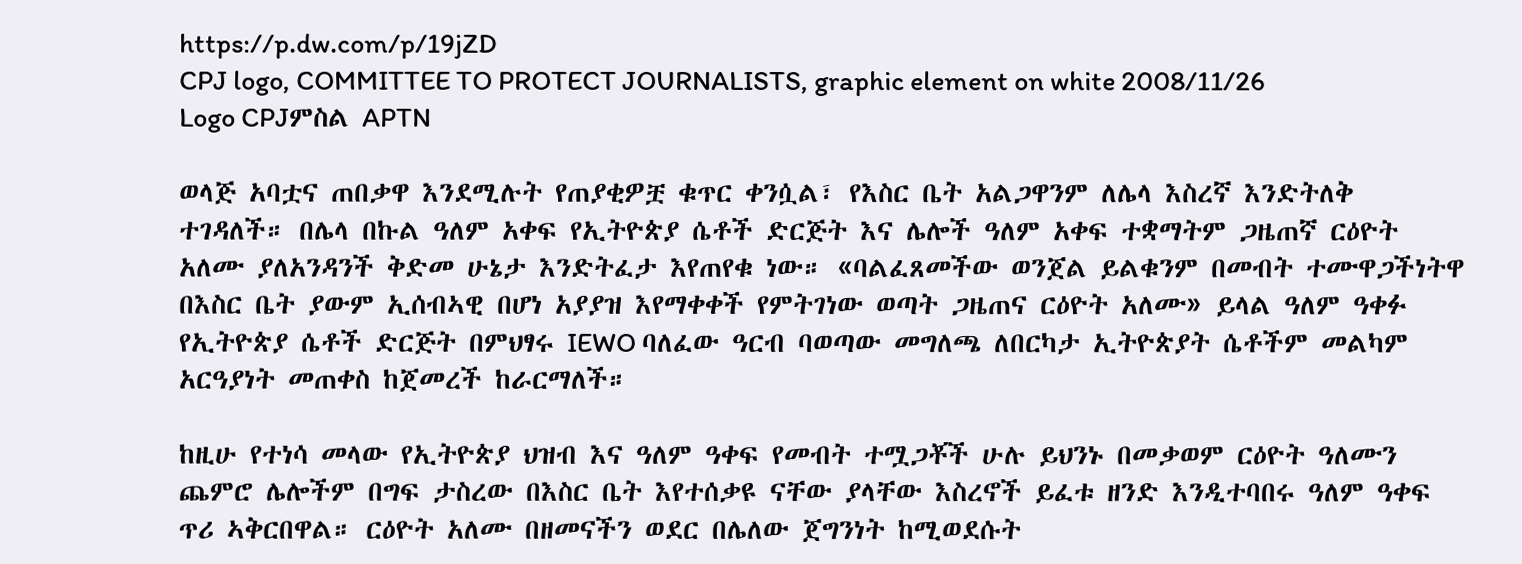https://p.dw.com/p/19jZD
CPJ logo, COMMITTEE TO PROTECT JOURNALISTS, graphic element on white 2008/11/26
Logo CPJምስል APTN

ወላጅ አባቷና ጠበቃዋ እንደሚሉት የጠያቂዎቿ ቁጥር ቀንሷል፣ የእስር ቤት አልጋዋንም ለሌላ እስረኛ እንድትለቅ ተገዳለች። በሌላ በኩል ዓለም አቀፍ የኢትዮጵያ ሴቶች ድርጅት እና ሌሎች ዓለም አቀፍ ተቋማትም ጋዜጠኛ ርዕዮት አለሙ ያለአንዳንች ቅድመ ሁኔታ እንድትፈታ እየጠየቁ ነው። «ባልፈጸመችው ወንጀል ይልቁንም በመብት ተሙዋጋችነትዋ በእስር ቤት ያውም ኢሰብኣዊ በሆነ አያያዝ እየማቀቀች የምትገነው ወጣት ጋዜጠና ርዕዮት አለሙ» ይላል ዓለም ዓቀፉ የኢትዮጵያ ሴቶች ድርጅት በምህፃሩ IEWO ባለፈው ዓርብ ባወጣው መግለጫ ለበርካታ ኢትዮጵያት ሴቶችም መልካም አርዓያነት መጠቀስ ከጀመረች ከራርማለች።

ከዚሁ የተነሳ መላው የኢትዮጵያ ህዝብ እና ዓለም ዓቀፍ የመብት ተሟጋቾች ሁሉ ይህንኑ በመቃወም ርዕዮት ዓለሙን ጨምሮ ሌሎችም በግፍ ታስረው በእስር ቤት እየተሰቃዩ ናቸው ያላቸው እስረኖች ይፈቱ ዘንድ እንዲተባበሩ ዓለም ዓቀፍ ጥሪ ኣቅርበዋል። ርዕዮት አለሙ በዘመናችን ወደር በሌለው ጀግንነት ከሚወደሱት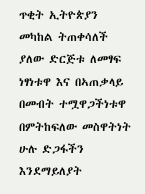ጥቂት ኢትዮጵያን መካከል ትጠቀሳለች ያለው ድርጅቱ ለመፃፍ ነፃነቱዋ እና በኣጠቃላይ በመብት ተሟዋጋችነቱዋ በምትከፍለው መስዋትነት ሁሉ ድጋፋችን እንደማይለያት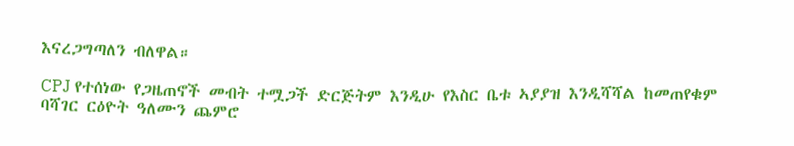እናረጋግጣለን ብለዋል።

CPJ የተሰነው የጋዜጠኖች መብት ተሟጋች ድርጅትም እንዲሁ የእስር ቤቱ ኣያያዝ እንዲሻሻል ከመጠየቁም ባሻገር ርዕዮት ዓለሙን ጨምሮ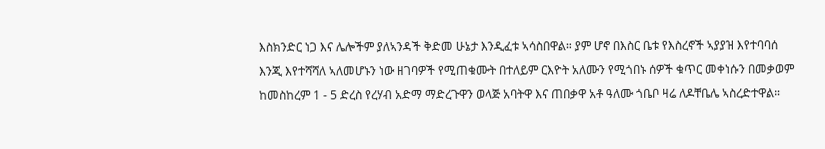እስክንድር ነጋ እና ሌሎችም ያለኣንዳች ቅድመ ሁኔታ እንዲፈቱ ኣሳስበዋል። ያም ሆኖ በእስር ቤቱ የእስረኖች ኣያያዝ እየተባባሰ እንጂ እየተሻሻለ ኣለመሆኑን ነው ዘገባዎች የሚጠቁሙት በተለይም ርእዮት አለሙን የሚጎበኑ ሰዎች ቁጥር መቀነሱን በመቃወም ከመስከረም 1 - 5 ድረስ የረሃብ አድማ ማድረጉዋን ወላጅ አባትዋ እና ጠበቃዋ አቶ ዓለሙ ጎቤቦ ዛሬ ለዶቸቤሌ ኣስረድተዋል።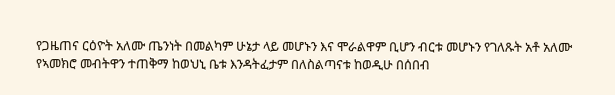የጋዜጠና ርዕዮት አለሙ ጤንነት በመልካም ሁኔታ ላይ መሆኑን እና ሞራልዋም ቢሆን ብርቱ መሆኑን የገለጹት አቶ አለሙ የኣመክሮ መብትዋን ተጠቅማ ከወህኒ ቤቱ እንዳትፈታም በለስልጣናቱ ከወዲሁ በሰበብ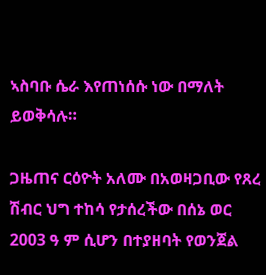ኣስባቡ ሴራ እየጠነሰሱ ነው በማለት ይወቅሳሉ።

ጋዜጠና ርዕዮት አለሙ በአወዛጋቢው የጸረ ሽብር ህግ ተከሳ የታሰረችው በሰኔ ወር 2003 ዓ ም ሲሆን በተያዘባት የወንጀል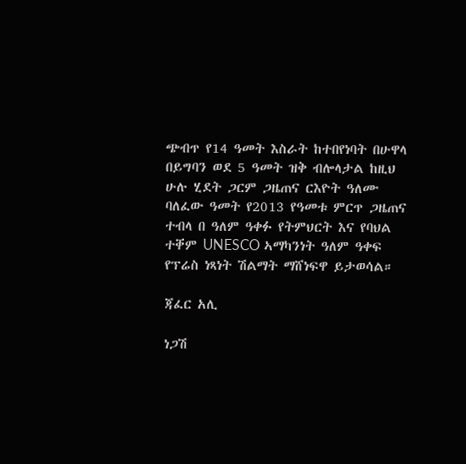ጭብጥ የ14 ዓመት እስራት ከተበየነባት በሁዋላ በይግባን ወደ 5 ዓመት ዝቅ ብሎላታል ከዚህ ሁሉ ሂደት ጋርም ጋዜጠና ርእዮት ዓለሙ ባለፈው ዓመት የ2013 የዓመቱ ምርጥ ጋዜጠና ተብላ በ ዓለም ዓቀፉ የትምህርት እና የባህል ተቐም UNESCO ኣማካንነት ዓለም ዓቀፍ የፕሬስ ነጻነት ሽልማት ማሸነፍዋ ይታወሳል።

ጃፈር አሊ

ነጋሽ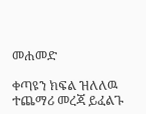መሐመድ

ቀጣዩን ክፍል ዝለለዉ ተጨማሪ መረጃ ይፈልጉ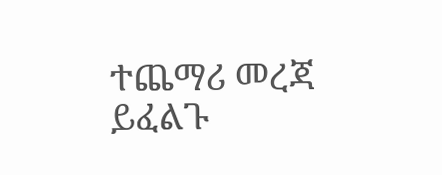ተጨማሪ መረጃ ይፈልጉ